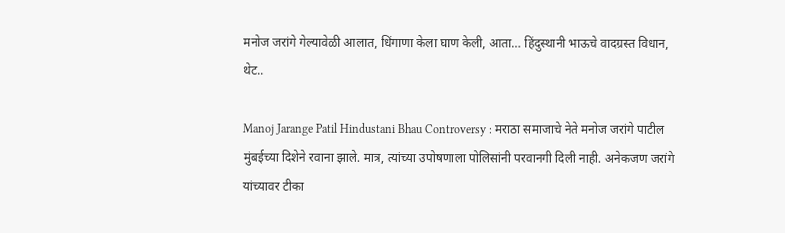मनोज जरांगे गेल्यावेळी आलात, धिंगाणा केला घाण केली, आता… हिंदुस्थानी भाऊचे वादग्रस्त विधान, थेट..

Manoj Jarange Patil Hindustani Bhau Controversy : मराठा समाजाचे नेते मनोज जरांगे पाटील मुंबईच्या दिशेने रवाना झाले. मात्र, त्यांच्या उपोषणाला पोलिसांनी परवानगी दिली नाही. अनेकजण जरांगे यांच्यावर टीका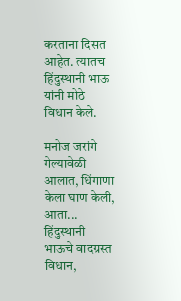करताना दिसत आहेत. त्यातच हिंदुस्थानी भाऊ यांनी मोठे विधान केले.

मनोज जरांगे गेल्यावेळी आलात, धिंगाणा केला घाण केली, आता... हिंदुस्थानी भाऊचे वादग्रस्त विधान,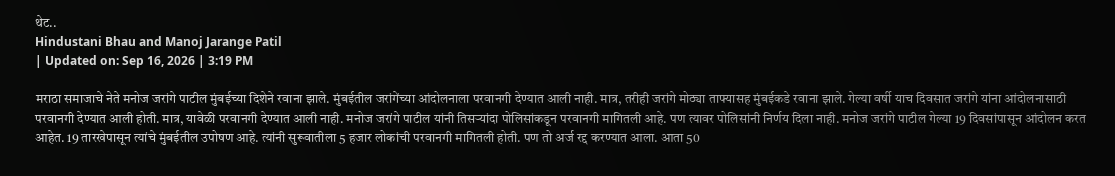थेट..
Hindustani Bhau and Manoj Jarange Patil
| Updated on: Sep 16, 2026 | 3:19 PM

मराठा समाजाचे नेते मनोज जरांगे पाटील मुंबईच्या दिशेने रवाना झाले. मुंबईतील जरांगेंच्या आंदोलनाला परवानगी देण्यात आली नाही. मात्र, तरीही जरांगे मोठ्या ताफ्यासह मुंबईकडे रवाना झाले. गेल्या वर्षी याच दिवसात जरांगे यांना आंदोलनासाठी परवानगी देण्यात आली होती. मात्र, यावेळी परवानगी देण्यात आली नाही. मनोज जरांगे पाटील यांनी तिसऱ्यांदा पोलिसांकडून परवानगी मागितली आहे. पण त्यावर पोलिसांनी निर्णय दिला नाही. मनोज जरांगे पाटील गेल्या 19 दिवसांपासून आंदोलन करत आहेत. 19 तारखेपासून त्यांचे मुंबईतील उपोषण आहे. त्यांनी सुरूवातीला 5 हजार लोकांची परवानगी मागितली होती. पण तो अर्ज रद्द करण्यात आला. आता 50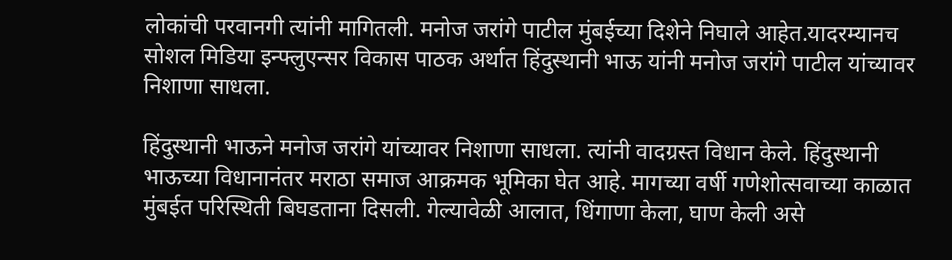लोकांची परवानगी त्यांनी मागितली. मनोज जरांगे पाटील मुंबईच्या दिशेने निघाले आहेत.यादरम्यानच सोशल मिडिया इन्फ्लुएन्सर विकास पाठक अर्थात हिंदुस्थानी भाऊ यांनी मनोज जरांगे पाटील यांच्यावर निशाणा साधला.

हिंदुस्थानी भाऊने मनोज जरांगे यांच्यावर निशाणा साधला. त्यांनी वादग्रस्त विधान केले. हिंदुस्थानी भाऊच्या विधानानंतर मराठा समाज आक्रमक भूमिका घेत आहे. मागच्या वर्षी गणेशोत्सवाच्या काळात मुंबईत परिस्थिती बिघडताना दिसली. गेल्यावेळी आलात, धिंगाणा केला, घाण केली असे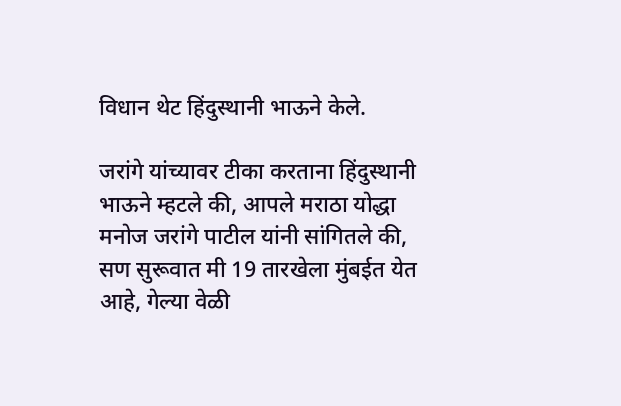विधान थेट हिंदुस्थानी भाऊने केले.

जरांगे यांच्यावर टीका करताना हिंदुस्थानी भाऊने म्हटले की, आपले मराठा योद्धा मनोज जरांगे पाटील यांनी सांगितले की, सण सुरूवात मी 19 तारखेला मुंबईत येत आहे, गेल्या वेळी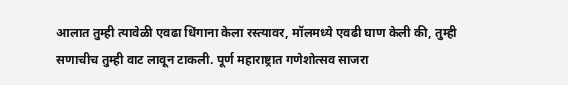आलात तुम्ही त्यावेळी एवढा धिंगाना केला रस्त्यावर, मॉलमध्ये एवढी घाण केली की, तुम्ही सणाचीच तुम्ही वाट लावून टाकली. पूर्ण महाराष्ट्रात गणेशोत्सव साजरा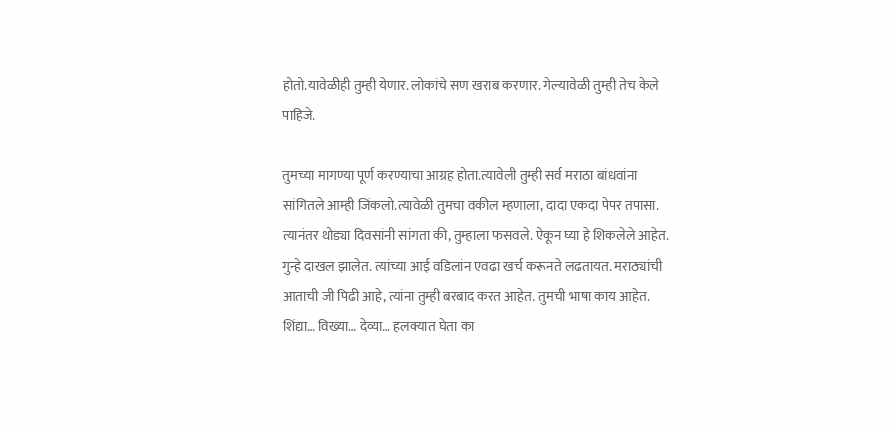होतो.यावेळीही तुम्ही येणार. लोकांचे सण खराब करणार. गेल्यावेळी तुम्ही तेच केले पाहिजे.

तुमच्या मागण्या पूर्ण करण्याचा आग्रह होता.त्यावेली तुम्ही सर्व मराठा बांधवांना सांगितले आम्ही जिंकलो.त्यावेळी तुमचा वकील म्हणाला, दादा एकदा पेपर तपासा. त्यानंतर थोड्या दिवसांनी सांगता की, तुम्हाला फसवले. ऐकून घ्या हे शिकलेले आहेत. गुन्हे दाखल झालेत. त्यांच्या आई वडिलांन एवढा खर्च करूनते लढतायत. मराठ्यांची आताची जी पिढी आहे, त्यांना तुम्ही बरबाद करत आहेत. तुमची भाषा काय आहेत. शिंद्या… विख्या… देव्या… हलक्यात घेता का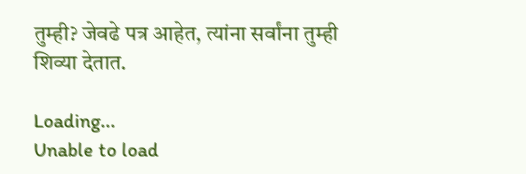तुम्ही? जेवढे पत्र आहेत, त्यांना सर्वांना तुम्ही शिव्या देतात.

Loading...
Unable to load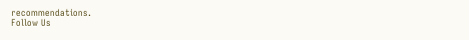recommendations.
Follow Us